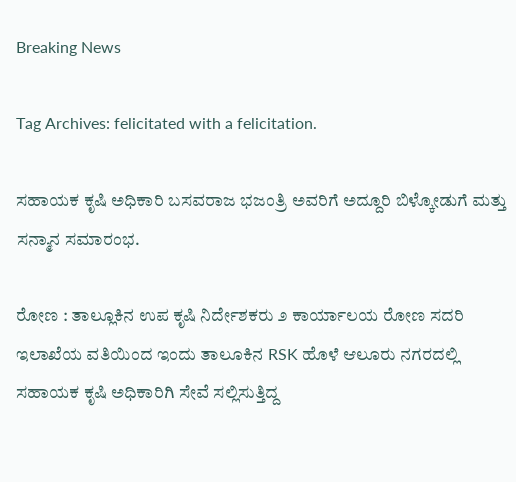Breaking News

Tag Archives: felicitated with a felicitation.

ಸಹಾಯಕ ಕೃಷಿ ಅಧಿಕಾರಿ ಬಸವರಾಜ ಭಜಂತ್ರಿ ಅವರಿಗೆ ಅದ್ದೂರಿ ಬಿಳ್ಕೋಡುಗೆ ಮತ್ತು ಸನ್ಮಾನ ಸಮಾರಂಭ.

ರೋಣ : ತಾಲ್ಲೂಕಿನ ಉಪ ಕೃಷಿ ನಿರ್ದೇಶಕರು ೨ ಕಾರ್ಯಾಲಯ ರೋಣ ಸದರಿ ಇಲಾಖೆಯ ವತಿಯಿಂದ ಇಂದು ತಾಲೂಕಿನ RSK ಹೊಳೆ ಆಲೂರು ನಗರದಲ್ಲಿ ಸಹಾಯಕ ಕೃಷಿ ಅಧಿಕಾರಿಗಿ ಸೇವೆ ಸಲ್ಲಿಸುತ್ತಿದ್ದ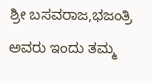ಶ್ರೀ ಬಸವರಾಜ,ಭಜಂತ್ರಿ ಅವರು ಇಂದು ತಮ್ಮ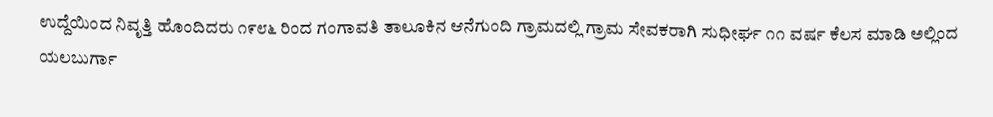ಉದ್ದೆಯಿಂದ ನಿವೃತ್ತಿ ಹೊಂದಿದರು ೧೯೮೬ ರಿಂದ ಗಂಗಾವತಿ ತಾಲೂಕಿನ ಆನೆಗುಂದಿ ಗ್ರಾಮದಲ್ಲಿ ಗ್ರಾಮ ಸೇವಕರಾಗಿ ಸುಧೀರ್ಘ ೧೧ ವರ್ಷ ಕೆಲಸ ಮಾಡಿ ಅಲ್ಲಿಂದ ಯಲಬುರ್ಗಾ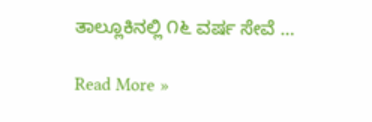ತಾಲ್ಲೂಕಿನಲ್ಲಿ ೧೬ ವರ್ಷ ಸೇವೆ …

Read More »